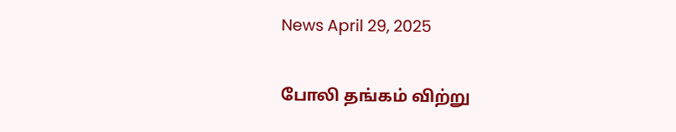News April 29, 2025

போலி தங்கம் விற்று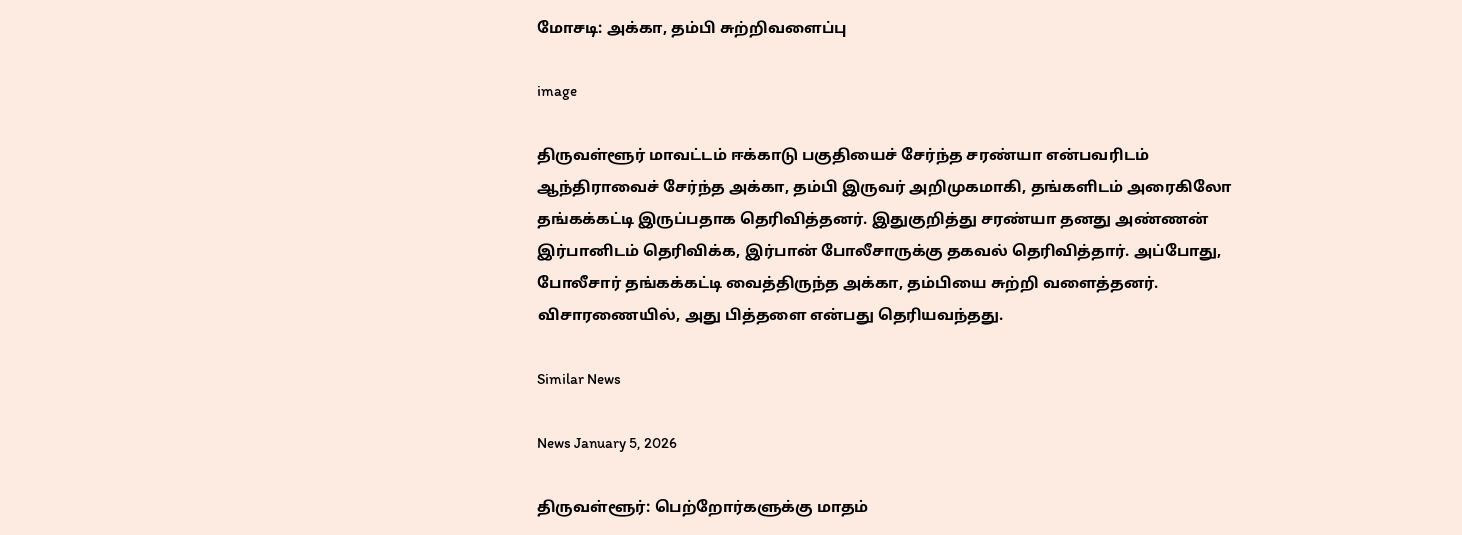மோசடி: அக்கா, தம்பி சுற்றிவளைப்பு

image

திருவள்ளூர் மாவட்டம் ஈக்காடு பகுதியைச் சேர்ந்த சரண்யா என்பவரிடம் ஆந்திராவைச் சேர்ந்த அக்கா, தம்பி இருவர் அறிமுகமாகி, தங்களிடம் அரைகிலோ தங்கக்கட்டி இருப்பதாக தெரிவித்தனர். இதுகுறித்து சரண்யா தனது அண்ணன் இர்பானிடம் தெரிவிக்க, இர்பான் போலீசாருக்கு தகவல் தெரிவித்தார். அப்போது, போலீசார் தங்கக்கட்டி வைத்திருந்த அக்கா, தம்பியை சுற்றி வளைத்தனர். விசாரணையில், அது பித்தளை என்பது தெரியவந்தது.

Similar News

News January 5, 2026

திருவள்ளூர்: பெற்றோர்களுக்கு மாதம்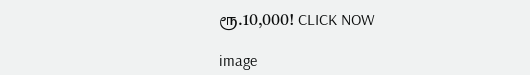ரூ.10,000! CLICK NOW

image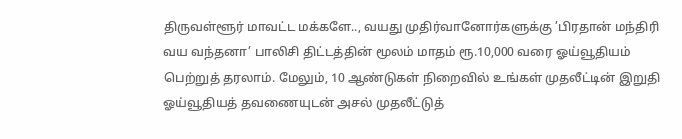திருவள்ளூர் மாவட்ட மக்களே.., வயது முதிர்வானோர்களுக்கு ’பிரதான் மந்திரி வய வந்தனா’ பாலிசி திட்டத்தின் மூலம் மாதம் ரூ.10,000 வரை ஓய்வூதியம் பெற்றுத் தரலாம். மேலும், 10 ஆண்டுகள் நிறைவில் உங்கள் முதலீட்டின் இறுதி ஓய்வூதியத் தவணையுடன் அசல் முதலீட்டுத்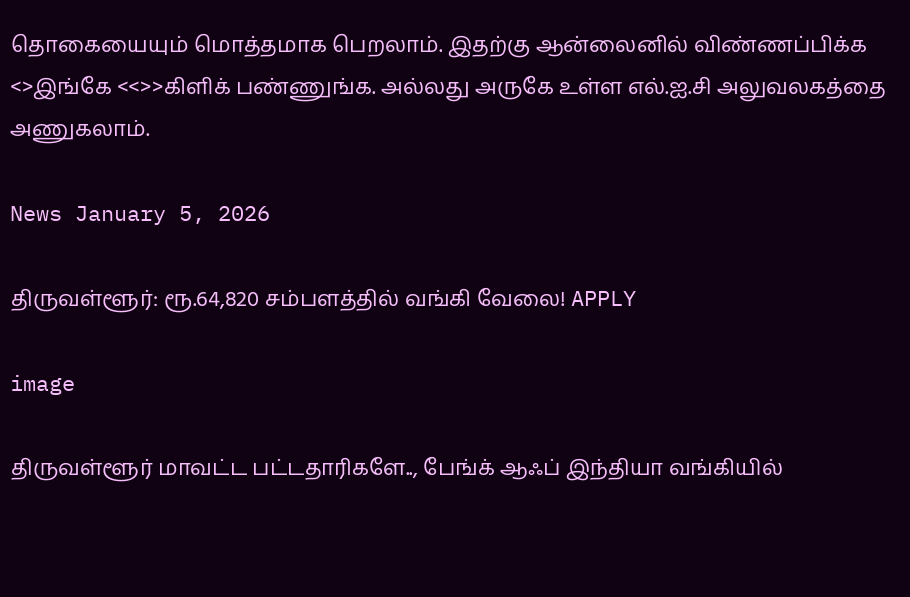தொகையையும் மொத்தமாக பெறலாம். இதற்கு ஆன்லைனில் விண்ணப்பிக்க <>இங்கே <<>>கிளிக் பண்ணுங்க. அல்லது அருகே உள்ள எல்.ஐ.சி அலுவலகத்தை அணுகலாம்.

News January 5, 2026

திருவள்ளூர்: ரூ.64,820 சம்பளத்தில் வங்கி வேலை! APPLY

image

திருவள்ளூர் மாவட்ட பட்டதாரிகளே.., பேங்க் ஆஃப் இந்தியா வங்கியில்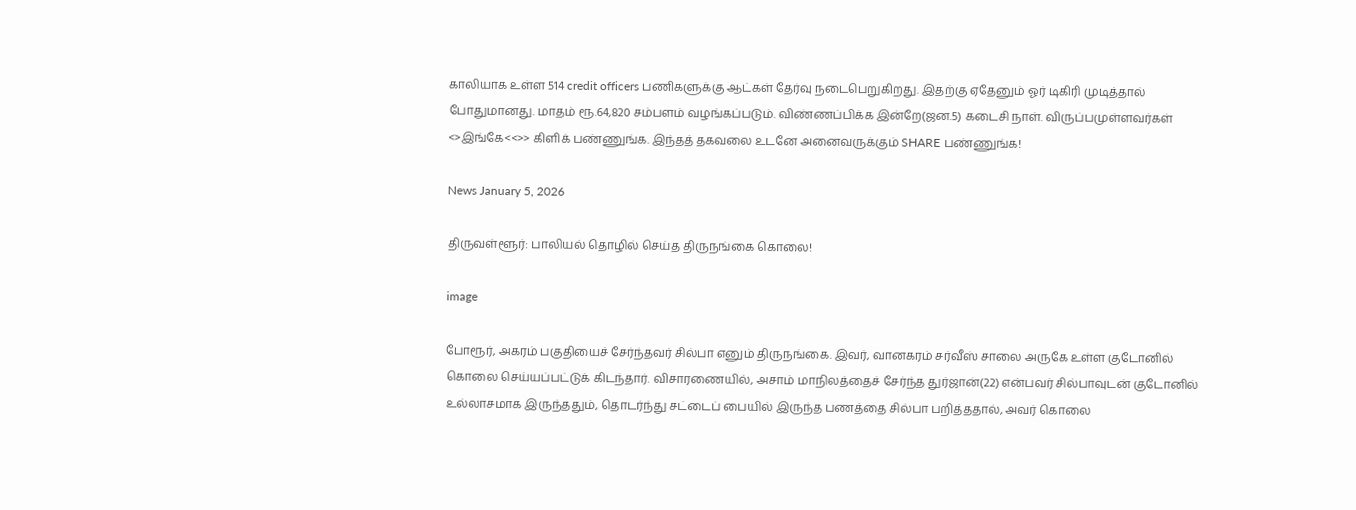காலியாக உள்ள 514 credit officers பணிகளுக்கு ஆட்கள் தேர்வு நடைபெறுகிறது. இதற்கு ஏதேனும் ஓர் டிகிரி முடித்தால் போதுமானது. மாதம் ரூ.64,820 சம்பளம் வழங்கப்படும். விண்ணப்பிக்க இன்றே(ஜன.5) கடைசி நாள். விருப்பமுள்ளவர்கள் <>இங்கே<<>> கிளிக் பண்ணுங்க. இந்தத் தகவலை உடனே அனைவருக்கும் SHARE பண்ணுங்க!

News January 5, 2026

திருவள்ளூர்: பாலியல் தொழில் செய்த திருநங்கை கொலை!

image

போரூர், அகரம் பகுதியைச் சேர்ந்தவர் சில்பா எனும் திருநங்கை. இவர், வானகரம் சர்வீஸ் சாலை அருகே உள்ள குடோனில் கொலை செய்யப்பட்டுக் கிடந்தார். விசாரணையில், அசாம் மாநிலத்தைச் சேர்ந்த துர்ஜான்(22) என்பவர் சில்பாவுடன் குடோனில் உல்லாசமாக இருந்ததும், தொடர்ந்து சட்டைப் பையில் இருந்த பணத்தை சில்பா பறித்ததால், அவர் கொலை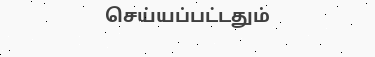செய்யப்பட்டதும்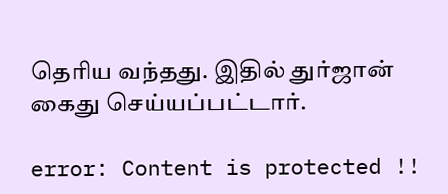தெரிய வந்தது. இதில் துர்ஜான் கைது செய்யப்பட்டார்.

error: Content is protected !!